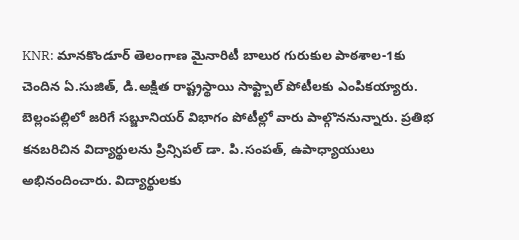KNR: మానకొండూర్ తెలంగాణ మైనారిటీ బాలుర గురుకుల పాఠశాల-1కు చెందిన ఏ.సుజిత్, డి.అక్షిత రాష్ట్రస్థాయి సాఫ్ట్బాల్ పోటీలకు ఎంపికయ్యారు. బెల్లంపల్లిలో జరిగే సబ్జూనియర్ విభాగం పోటీల్లో వారు పాల్గొననున్నారు. ప్రతిభ కనబరిచిన విద్యార్థులను ప్రిన్సిపల్ డా. పి.సంపత్, ఉపాధ్యాయులు అభినందించారు. విద్యార్థులకు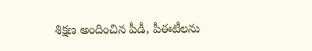శిక్షణ అందించిన పీడీ, పీఈటీలను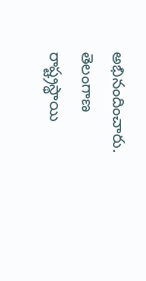అభినందించారు.
తెలంగాణ
రాష్ట్రస్థాయి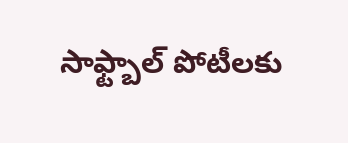సాఫ్ట్బాల్ పోటీలకు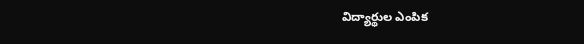విద్యార్థుల ఎంపిక